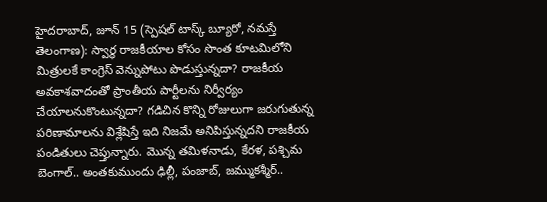హైదరాబాద్, జూన్ 15 (స్పెషల్ టాస్క్ బ్యూరో, నమస్తే తెలంగాణ): స్వార్థ రాజకీయాల కోసం సొంత కూటమిలోని మిత్రులకే కాంగ్రెస్ వెన్నుపోటు పొడుస్తున్నదా? రాజకీయ అవకాశవాదంతో ప్రాంతీయ పార్టీలను నిర్వీర్యం చేయాలనుకొంటున్నదా? గడిచిన కొన్ని రోజులుగా జరుగుతున్న పరిణామాలను విశ్లేషిస్తే ఇది నిజమే అనిపిస్తున్నదని రాజకీయ పండితులు చెప్తున్నారు. మొన్న తమిళనాడు, కేరళ, పశ్చిమ బెంగాల్.. అంతకుముందు ఢిల్లీ, పంజాబ్, జమ్ముకశ్మీర్..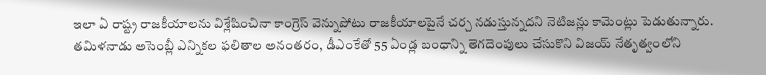ఇలా ఏ రాష్ట్ర రాజకీయాలను విశ్లేషించినా కాంగ్రెస్ వెన్నుపోటు రాజకీయాలపైనే చర్చ నడుస్తున్నదని నెటిజన్లు కామెంట్లు పెడుతున్నారు.
తమిళనాడు అసెంబ్లీ ఎన్నికల ఫలితాల అనంతరం, డీఎంకేతో 55 ఏండ్ల బంధాన్ని తెగదెంపులు చేసుకొని విజయ్ నేతృత్వంలోని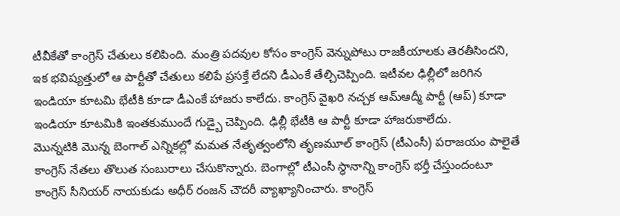టీవీకేతో కాంగ్రెస్ చేతులు కలిపింది. మంత్రి పదవుల కోసం కాంగ్రెస్ వెన్నుపోటు రాజకీయాలకు తెరతీసిందని, ఇక భవిష్యత్తులో ఆ పార్టీతో చేతులు కలిపే ప్రసక్తే లేదని డీఎంకే తేల్చిచెప్పింది. ఇటీవల ఢిల్లీలో జరిగిన ఇండియా కూటమి భేటీకి కూడా డీఎంకే హాజరు కాలేదు. కాంగ్రెస్ వైఖరి నచ్చక ఆమ్ఆద్మీ పార్టీ (ఆప్) కూడా ఇండియా కూటమికి ఇంతకుముందే గుడ్బై చెప్పింది. ఢిల్లీ భేటీకి ఆ పార్టీ కూడా హాజరుకాలేదు.
మొన్నటికి మొన్న బెంగాల్ ఎన్నికల్లో మమత నేతృత్వంలోని తృణమూల్ కాంగ్రెస్ (టీఎంసీ) పరాజయం పాలైతే కాంగ్రెస్ నేతలు తొలుత సంబురాలు చేసుకొన్నారు. బెంగాల్లో టీఎంసీ స్థానాన్ని కాంగ్రెస్ భర్తీ చేస్తుందంటూ కాంగ్రెస్ సీనియర్ నాయకుడు అధీర్ రంజన్ చౌదరీ వ్యాఖ్యానించారు. కాంగ్రెస్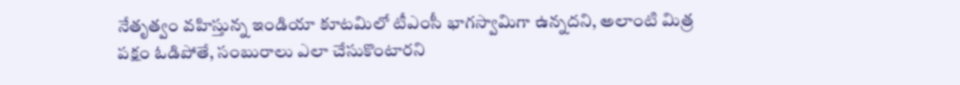నేతృత్వం వహిస్తున్న ఇండియా కూటమిలో టీఎంసీ భాగస్వామిగా ఉన్నదని, అలాంటి మిత్ర పక్షం ఓడిపోతే, సంబురాలు ఎలా చేసుకొంటారని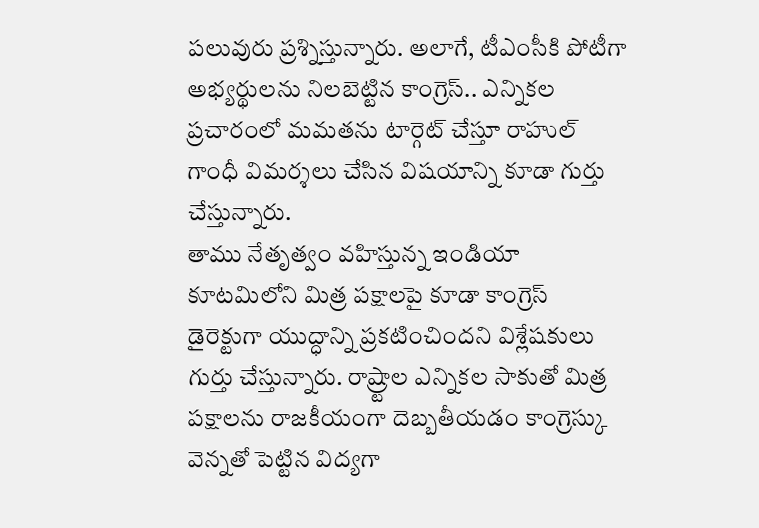పలువురు ప్రశ్నిస్తున్నారు. అలాగే, టీఎంసీకి పోటీగా అభ్యర్థులను నిలబెట్టిన కాంగ్రెస్.. ఎన్నికల ప్రచారంలో మమతను టార్గెట్ చేస్తూ రాహుల్ గాంధీ విమర్శలు చేసిన విషయాన్ని కూడా గుర్తు చేస్తున్నారు.
తాము నేతృత్వం వహిస్తున్న ఇండియా కూటమిలోని మిత్ర పక్షాలపై కూడా కాంగ్రెస్ డైరెక్టుగా యుద్ధాన్ని ప్రకటించిందని విశ్లేషకులు గుర్తు చేస్తున్నారు. రాష్ర్టాల ఎన్నికల సాకుతో మిత్ర పక్షాలను రాజకీయంగా దెబ్బతీయడం కాంగ్రెస్కు వెన్నతో పెట్టిన విద్యగా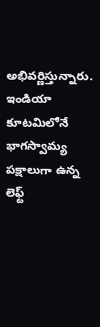అభివర్ణిస్తున్నారు. ఇండియా కూటమిలోనే భాగస్వామ్య పక్షాలుగా ఉన్న లెఫ్ట్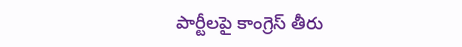పార్టీలపై కాంగ్రెస్ తీరు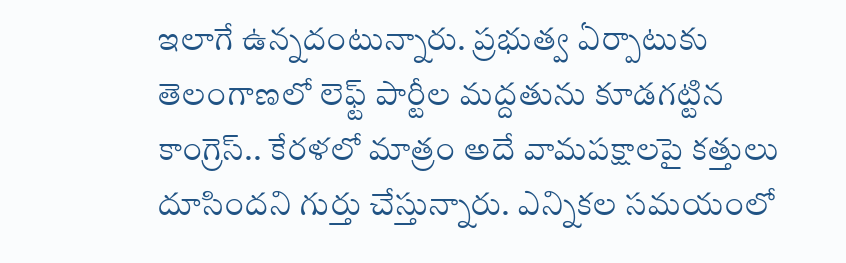ఇలాగే ఉన్నదంటున్నారు. ప్రభుత్వ ఏర్పాటుకు తెలంగాణలో లెఫ్ట్ పార్టీల మద్దతును కూడగట్టిన కాంగ్రెస్.. కేరళలో మాత్రం అదే వామపక్షాలపై కత్తులు దూసిందని గుర్తు చేస్తున్నారు. ఎన్నికల సమయంలో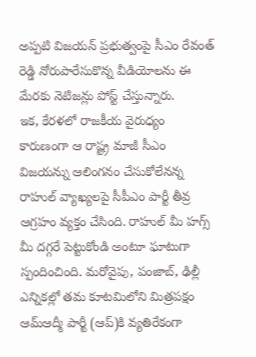అప్పటి విజయన్ ప్రభుత్వంపై సీఎం రేవంత్ రెడ్డి నోరుపారేసుకొన్న వీడియోలను ఈ మేరకు నెటిజన్లు పోస్ట్ చేస్తున్నారు.
ఇక, కేరళలో రాజకీయ వైరుధ్యం కారుణంగా ఆ రాష్ట్ర మాజీ సీఎం విజయన్ను ఆలింగనం చేసుకోలేనన్న రాహుల్ వ్యాఖ్యలపై సీపీఎం పార్టీ తీవ్ర ఆగ్రహం వ్యక్తం చేసింది. రాహుల్ మీ హగ్స్ మీ దగ్గరే పెట్టుకోండి అంటూ ఘాటుగా స్పందించింది. మరోవైపు, పంజాబ్, ఢిల్లీ ఎన్నికల్లో తమ కూటమిలోని మిత్రపక్షం ఆమ్ఆద్మీ పార్టీ (ఆప్)కి వ్యతిరేకంగా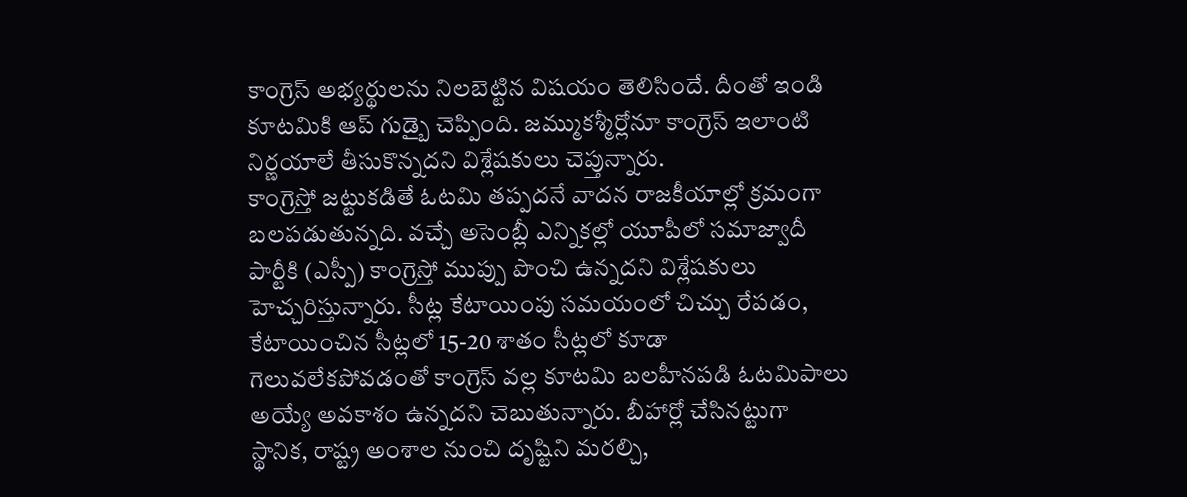కాంగ్రెస్ అభ్యర్థులను నిలబెట్టిన విషయం తెలిసిందే. దీంతో ఇండి కూటమికి ఆప్ గుడ్బై చెప్పింది. జమ్ముకశ్మీర్లోనూ కాంగ్రెస్ ఇలాంటి నిర్ణయాలే తీసుకొన్నదని విశ్లేషకులు చెప్తున్నారు.
కాంగ్రెస్తో జట్టుకడితే ఓటమి తప్పదనే వాదన రాజకీయాల్లో క్రమంగా బలపడుతున్నది. వచ్చే అసెంబ్లీ ఎన్నికల్లో యూపీలో సమాజ్వాదీ పార్టీకి (ఎస్పీ) కాంగ్రెస్తో ముప్పు పొంచి ఉన్నదని విశ్లేషకులు హెచ్చరిస్తున్నారు. సీట్ల కేటాయింపు సమయంలో చిచ్చు రేపడం, కేటాయించిన సీట్లలో 15-20 శాతం సీట్లలో కూడా గెలువలేకపోవడంతో కాంగ్రెస్ వల్ల కూటమి బలహీనపడి ఓటమిపాలు అయ్యే అవకాశం ఉన్నదని చెబుతున్నారు. బీహార్లో చేసినట్టుగా స్థానిక, రాష్ట్ర అంశాల నుంచి దృష్టిని మరల్చి,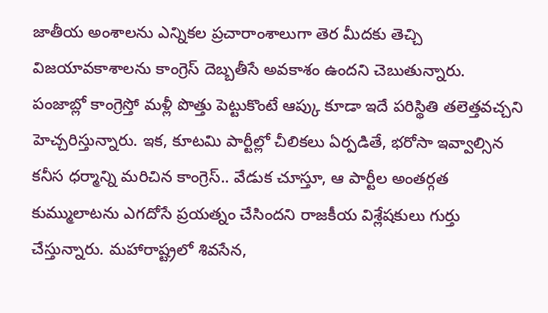జాతీయ అంశాలను ఎన్నికల ప్రచారాంశాలుగా తెర మీదకు తెచ్చి విజయావకాశాలను కాంగ్రెస్ దెబ్బతీసే అవకాశం ఉందని చెబుతున్నారు.
పంజాబ్లో కాంగ్రెస్తో మళ్లీ పొత్తు పెట్టుకొంటే ఆప్కు కూడా ఇదే పరిస్థితి తలెత్తవచ్చని హెచ్చరిస్తున్నారు. ఇక, కూటమి పార్టీల్లో చీలికలు ఏర్పడితే, భరోసా ఇవ్వాల్సిన కనీస ధర్మాన్ని మరిచిన కాంగ్రెస్.. వేడుక చూస్తూ, ఆ పార్టీల అంతర్గత కుమ్ములాటను ఎగదోసే ప్రయత్నం చేసిందని రాజకీయ విశ్లేషకులు గుర్తు చేస్తున్నారు. మహారాష్ట్రలో శివసేన,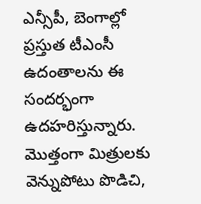ఎన్సీపీ, బెంగాల్లో ప్రస్తుత టీఎంసీ ఉదంతాలను ఈ సందర్భంగా ఉదహరిస్తున్నారు. మొత్తంగా మిత్రులకు వెన్నుపోటు పొడిచి,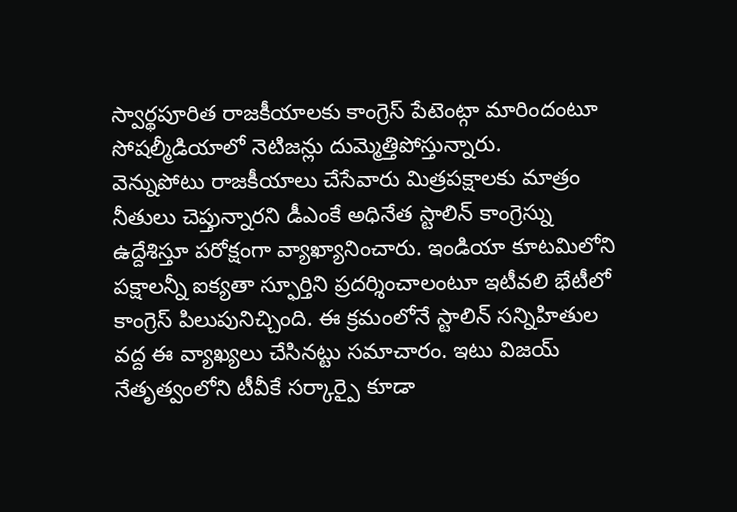స్వార్థపూరిత రాజకీయాలకు కాంగ్రెస్ పేటెంట్గా మారిందంటూ సోషల్మీడియాలో నెటిజన్లు దుమ్మెత్తిపోస్తున్నారు.
వెన్నుపోటు రాజకీయాలు చేసేవారు మిత్రపక్షాలకు మాత్రం నీతులు చెప్తున్నారని డీఎంకే అధినేత స్టాలిన్ కాంగ్రెస్ను ఉద్దేశిస్తూ పరోక్షంగా వ్యాఖ్యానించారు. ఇండియా కూటమిలోని పక్షాలన్నీ ఐక్యతా స్ఫూర్తిని ప్రదర్శించాలంటూ ఇటీవలి భేటీలో కాంగ్రెస్ పిలుపునిచ్చింది. ఈ క్రమంలోనే స్టాలిన్ సన్నిహితుల వద్ద ఈ వ్యాఖ్యలు చేసినట్టు సమాచారం. ఇటు విజయ్ నేతృత్వంలోని టీవీకే సర్కార్పై కూడా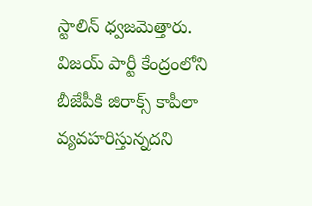స్టాలిన్ ధ్వజమెత్తారు. విజయ్ పార్టీ కేంద్రంలోని బీజేపీకి జిరాక్స్ కాపీలా వ్యవహరిస్తున్నదని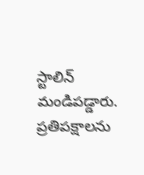స్టాలిన్ మండిపడ్డారు. ప్రతిపక్షాలను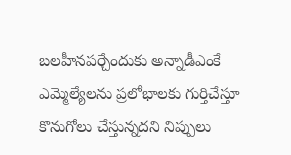బలహీనపర్చేందుకు అన్నాడీఎంకే ఎమ్మెల్యేలను ప్రలోభాలకు గుర్తిచేస్తూ కొనుగోలు చేస్తున్నదని నిప్పులు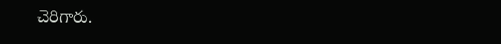చెరిగారు.